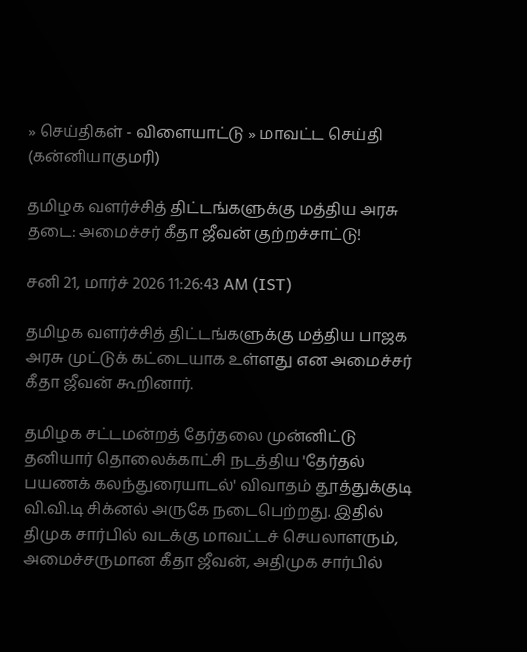» செய்திகள் - விளையாட்டு » மாவட்ட செய்தி (கன்னியாகுமரி)

தமிழக வளர்ச்சித் திட்டங்களுக்கு மத்திய அரசு தடை: அமைச்சர் கீதா ஜீவன் குற்றச்சாட்டு!

சனி 21, மார்ச் 2026 11:26:43 AM (IST)

தமிழக வளர்ச்சித் திட்டங்களுக்கு மத்திய பாஜக அரசு முட்டுக் கட்டையாக உள்ளது என அமைச்சர் கீதா ஜீவன் கூறினார்.

தமிழக சட்டமன்றத் தேர்தலை முன்னிட்டு தனியார் தொலைக்காட்சி நடத்திய 'தேர்தல் பயணக் கலந்துரையாடல்' விவாதம் தூத்துக்குடி வி.வி.டி சிக்னல் அருகே நடைபெற்றது. இதில் திமுக சார்பில் வடக்கு மாவட்டச் செயலாளரும், அமைச்சருமான கீதா ஜீவன், அதிமுக சார்பில்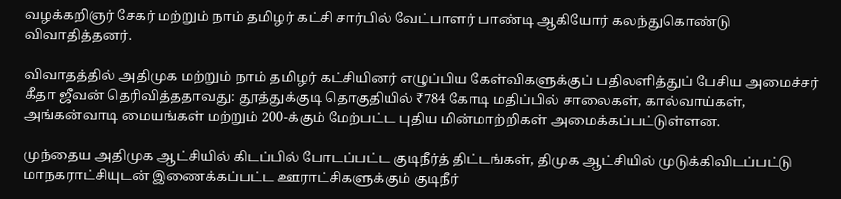வழக்கறிஞர் சேகர் மற்றும் நாம் தமிழர் கட்சி சார்பில் வேட்பாளர் பாண்டி ஆகியோர் கலந்துகொண்டு விவாதித்தனர்.

விவாதத்தில் அதிமுக மற்றும் நாம் தமிழர் கட்சியினர் எழுப்பிய கேள்விகளுக்குப் பதிலளித்துப் பேசிய அமைச்சர் கீதா ஜீவன் தெரிவித்ததாவது: தூத்துக்குடி தொகுதியில் ₹784 கோடி மதிப்பில் சாலைகள், கால்வாய்கள், அங்கன்வாடி மையங்கள் மற்றும் 200-க்கும் மேற்பட்ட புதிய மின்மாற்றிகள் அமைக்கப்பட்டுள்ளன.

முந்தைய அதிமுக ஆட்சியில் கிடப்பில் போடப்பட்ட குடிநீர்த் திட்டங்கள், திமுக ஆட்சியில் முடுக்கிவிடப்பட்டு மாநகராட்சியுடன் இணைக்கப்பட்ட ஊராட்சிகளுக்கும் குடிநீர்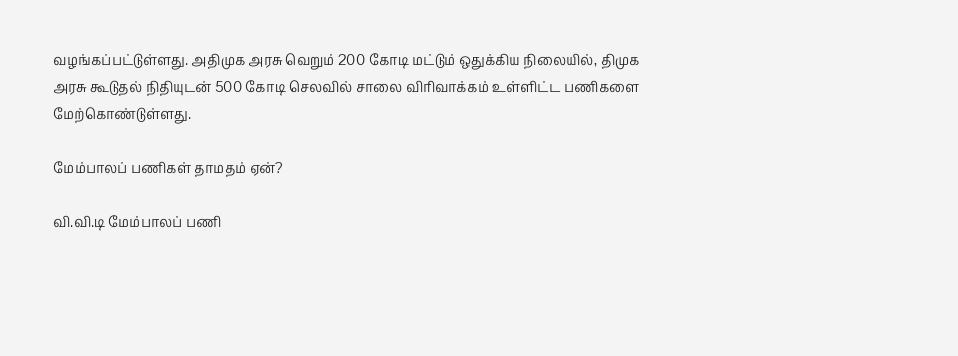வழங்கப்பட்டுள்ளது. அதிமுக அரசு வெறும் 200 கோடி மட்டும் ஒதுக்கிய நிலையில், திமுக அரசு கூடுதல் நிதியுடன் 500 கோடி செலவில் சாலை விரிவாக்கம் உள்ளிட்ட பணிகளை மேற்கொண்டுள்ளது.

மேம்பாலப் பணிகள் தாமதம் ஏன்?

வி.வி.டி மேம்பாலப் பணி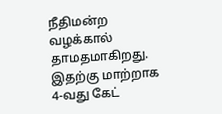நீதிமன்ற வழக்கால் தாமதமாகிறது. இதற்கு மாற்றாக 4-வது கேட்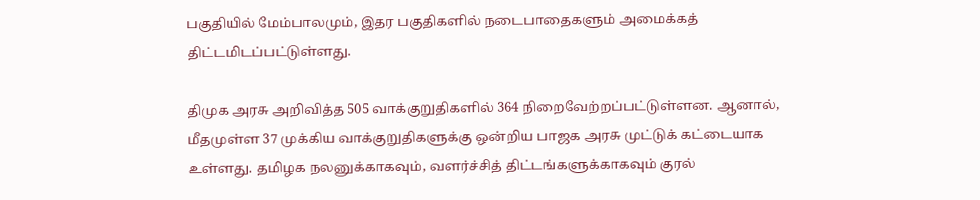பகுதியில் மேம்பாலமும், இதர பகுதிகளில் நடைபாதைகளும் அமைக்கத் திட்டமிடப்பட்டுள்ளது.

திமுக அரசு அறிவித்த 505 வாக்குறுதிகளில் 364 நிறைவேற்றப்பட்டுள்ளன. ஆனால், மீதமுள்ள 37 முக்கிய வாக்குறுதிகளுக்கு ஒன்றிய பாஜக அரசு முட்டுக் கட்டையாக உள்ளது. தமிழக நலனுக்காகவும், வளர்ச்சித் திட்டங்களுக்காகவும் குரல்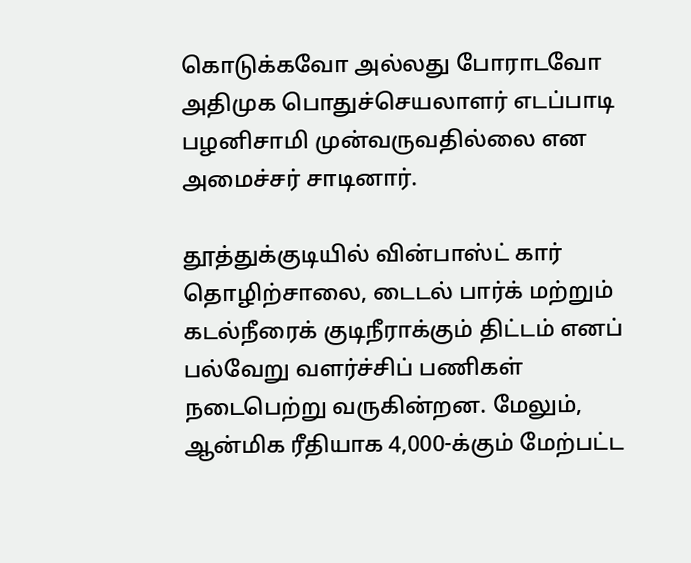கொடுக்கவோ அல்லது போராடவோ அதிமுக பொதுச்செயலாளர் எடப்பாடி பழனிசாமி முன்வருவதில்லை என அமைச்சர் சாடினார்.

தூத்துக்குடியில் வின்பாஸ்ட் கார் தொழிற்சாலை, டைடல் பார்க் மற்றும் கடல்நீரைக் குடிநீராக்கும் திட்டம் எனப் பல்வேறு வளர்ச்சிப் பணிகள் நடைபெற்று வருகின்றன. மேலும், ஆன்மிக ரீதியாக 4,000-க்கும் மேற்பட்ட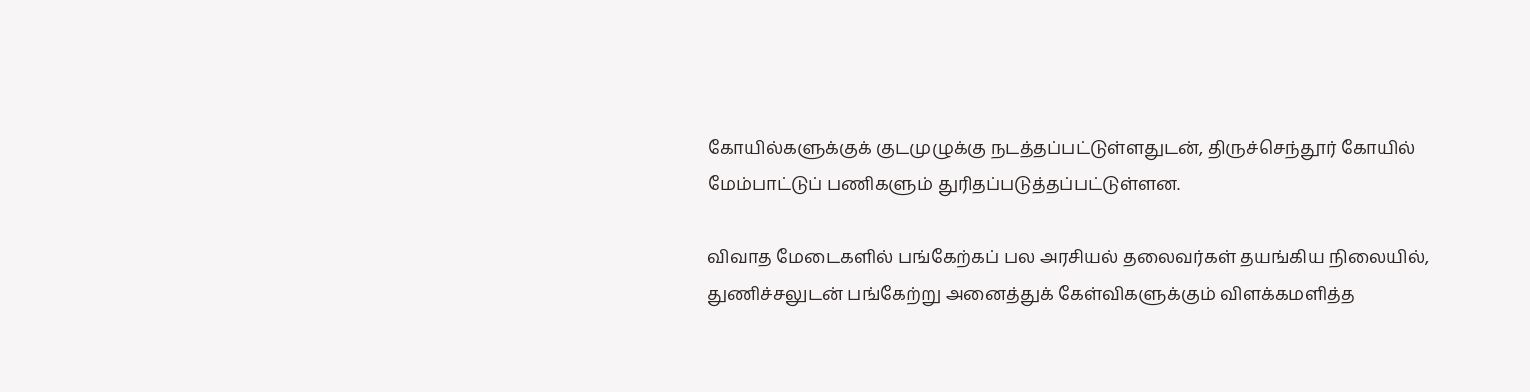கோயில்களுக்குக் குடமுழுக்கு நடத்தப்பட்டுள்ளதுடன், திருச்செந்தூர் கோயில் மேம்பாட்டுப் பணிகளும் துரிதப்படுத்தப்பட்டுள்ளன.

விவாத மேடைகளில் பங்கேற்கப் பல அரசியல் தலைவர்கள் தயங்கிய நிலையில், துணிச்சலுடன் பங்கேற்று அனைத்துக் கேள்விகளுக்கும் விளக்கமளித்த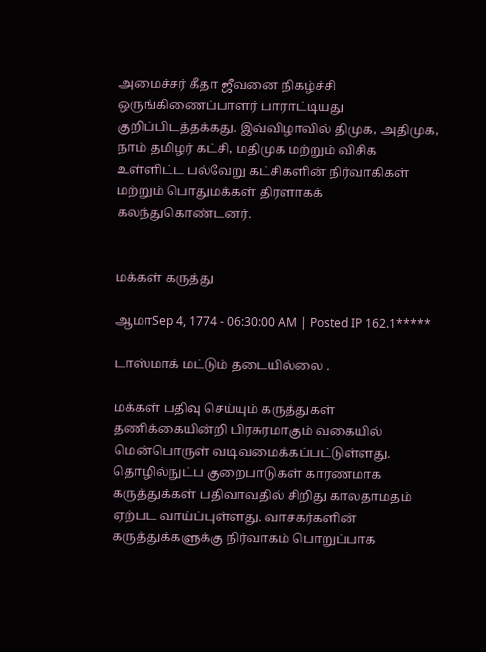அமைச்சர் கீதா ஜீவனை நிகழ்ச்சி ஒருங்கிணைப்பாளர் பாராட்டியது குறிப்பிடத்தக்கது. இவ்விழாவில் திமுக, அதிமுக, நாம் தமிழர் கட்சி, மதிமுக மற்றும் விசிக உள்ளிட்ட பல்வேறு கட்சிகளின் நிர்வாகிகள் மற்றும் பொதுமக்கள் திரளாகக் கலந்துகொண்டனர்.


மக்கள் கருத்து

ஆமாSep 4, 1774 - 06:30:00 AM | Posted IP 162.1*****

டாஸ்மாக் மட்டும் தடையில்லை .

மக்கள் பதிவு செய்யும் கருத்துகள் தணிக்கையின்றி பிரசுரமாகும் வகையில் மென்பொருள் வடிவமைக்கப்பட்டுள்ளது. தொழில்நுட்ப குறைபாடுகள் காரணமாக கருத்துக்கள் பதிவாவதில் சிறிது காலதாமதம் ஏற்பட வாய்ப்புள்ளது. வாசகர்களின் கருத்துக்களுக்கு நிர்வாகம் பொறுப்பாக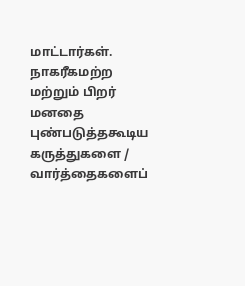மாட்டார்கள். நாகரீகமற்ற மற்றும் பிறர் மனதை புண்படுத்தகூடிய கருத்துகளை / வார்த்தைகளைப்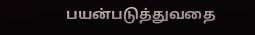பயன்படுத்துவதை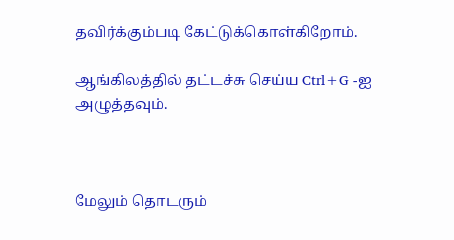தவிர்க்கும்படி கேட்டுக்கொள்கிறோம்.

ஆங்கிலத்தில் தட்டச்சு செய்ய Ctrl+G -ஐ அழுத்தவும்.



மேலும் தொடரும்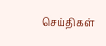செய்திகள்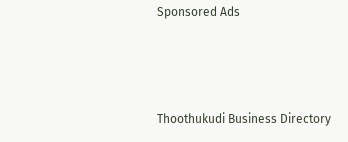Sponsored Ads



Thoothukudi Business Directory